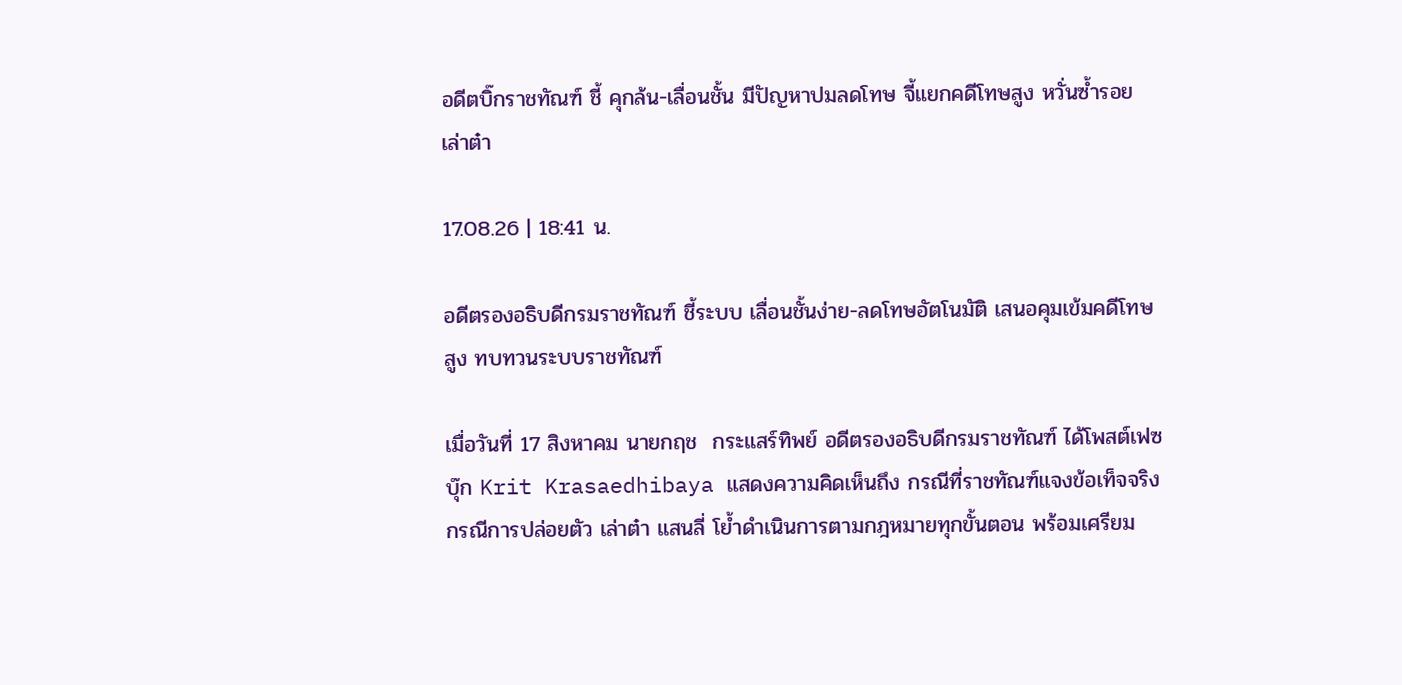อดีตบิ๊กราชทัณฑ์ ชี้ คุกล้น-เลื่อนชั้น มีปัญหาปมลดโทษ จี้แยกคดีโทษสูง หวั่นซ้ำรอย เล่าต๋า

17.08.26 | 18:41 น.

อดีตรองอธิบดีกรมราชทัณฑ์ ชี้ระบบ เลื่อนชั้นง่าย-ลดโทษอัตโนมัติ เสนอคุมเข้มคดีโทษสูง ทบทวนระบบราชทัณฑ์

เมื่อวันที่ 17 สิงหาคม นายกฤช  กระแสร์ทิพย์ อดีตรองอธิบดีกรมราชทัณฑ์ ได้โพสต์เฟซบุ๊ก Krit Krasaedhibaya แสดงความคิดเห็นถึง กรณีที่ราชทัณฑ์แจงข้อเท็จจริงกรณีการปล่อยตัว เล่าต๋า แสนลี่ โย้ำดำเนินการตามกฎหมายทุกขั้นตอน พร้อมเศรียม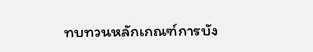ทบทวนหลักเกณฑ์การบัง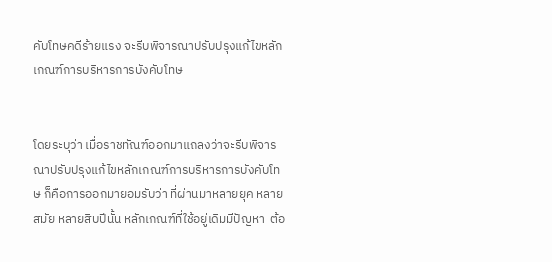คับโทษคดีร้ายแรง จะรีบพิจารณาปรับปรุงแก้ไขหลักเกณฑ์การบริหารการบังคับโทษ


โดยระบุว่า เมื่อราชทัณฑ์ออกมาแถลงว่าจะรีบพิจารณาปรับปรุงแก้ไขหลักเกณฑ์การบริหารการบังคับโทษ ก็คือการออกมายอมรับว่า ที่ผ่านมาหลายยุค หลายสมัย หลายสิบปีนั้น หลักเกณฑ์ที่ใช้อยู่เดิมมีปัญหา  ต้อ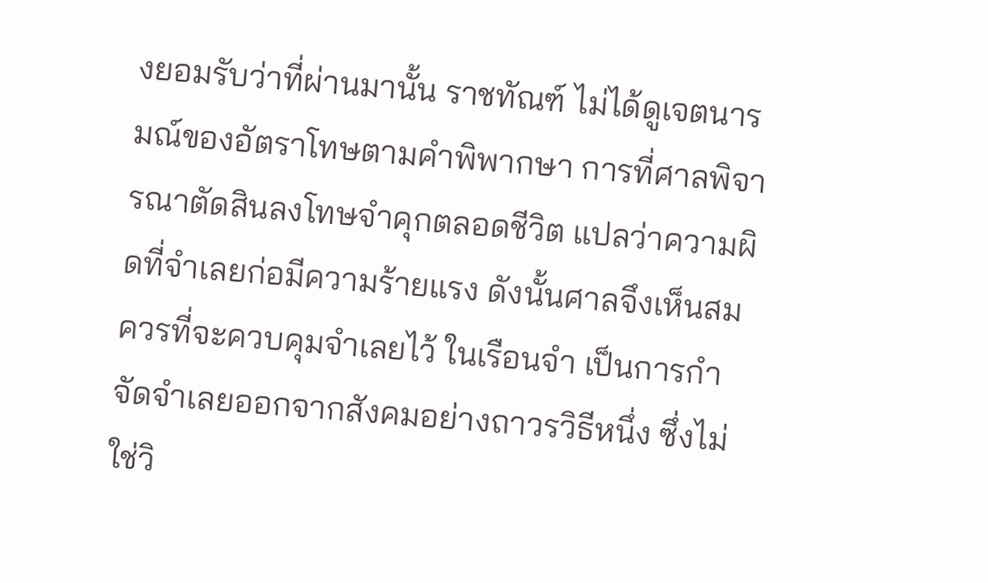งยอมรับว่าที่ผ่านมานั้น ราชทัณฑ์ ไม่ได้ดูเจตนารมณ์ของอัตราโทษตามคำพิพากษา การที่ศาลพิจารณาตัดสินลงโทษจำคุกตลอดชีวิต แปลว่าความผิดที่จำเลยก่อมีความร้ายแรง ดังนั้นศาลจึงเห็นสมควรที่จะควบคุมจำเลยไว้ ในเรือนจำ เป็นการกำจัดจำเลยออกจากสังคมอย่างถาวรวิธีหนึ่ง ซึ่งไม่ใช่วิ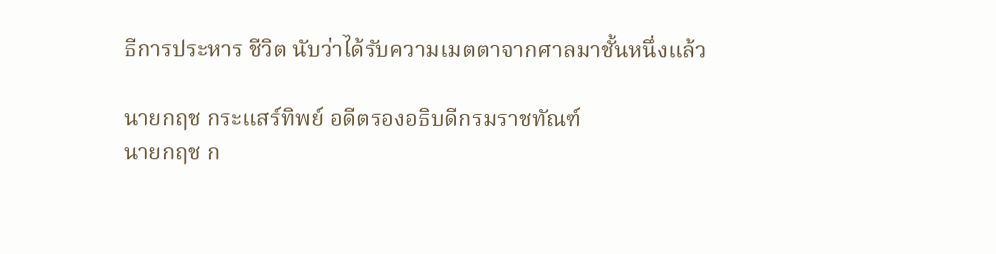ธีการประหาร ชีวิต นับว่าได้รับความเมตตาจากศาลมาชั้นหนึ่งแล้ว

นายกฤช กระแสร์ทิพย์ อดีตรองอธิบดีกรมราชทัณฑ์
นายกฤช ก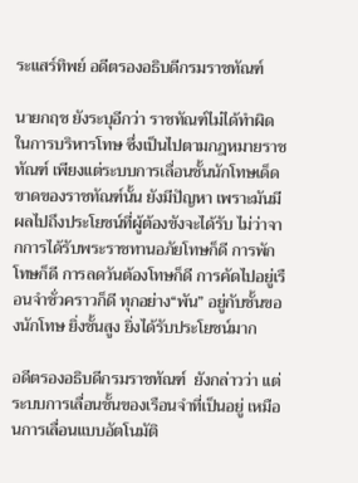ระแสร์ทิพย์ อดีตรองอธิบดีกรมราชทัณฑ์

นายกฤช ยังระบุอีกว่า ราชทัณฑ์ไม่ได้ทำผิดในการบริหารโทษ ซึ่งเป็นไปตามกฎหมายราชทัณฑ์ เพียงแต่ระบบการเลื่อนชั้นนักโทษเด็ดขาดของราชทัณฑ์นั้น ยังมีปัญหา เพราะมันมีผลไปถึงประโยชน์ที่ผู้ต้องขังจะได้รับ ไม่ว่าจากการได้รับพระราชทานอภัยโทษก็ดี การพักโทษก็ดี การลดวันต้องโทษก็ดี การคัดไปอยู่เรือนจำชั่วคราวก็ดี ทุกอย่าง“พัน” อยู่กับชั้นของนักโทษ ยิ่งชั้นสูง ยิ่งได้รับประโยชน์มาก

อดีตรองอธิบดีกรมราชทัณฑ์  ยังกล่าวว่า แต่ระบบการเลื่อนชั้นของเรือนจำที่เป็นอยู่ เหมือนการเลื่อนแบบอัตโนมัติ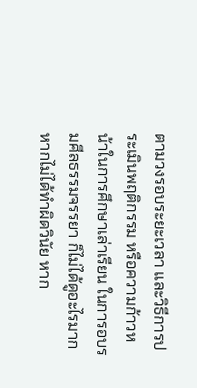ตามวงรอบระยะเวลา และวิธีการประเมินพฤติกรรม หรือความก้าวหน้าในการศึกษาเล่าเรียน ในการอบรมศีลธรรมจรรยา ก็ไม่ได้ดูอะไรมาก หากไม่ได้ทำผิดวินัย หาก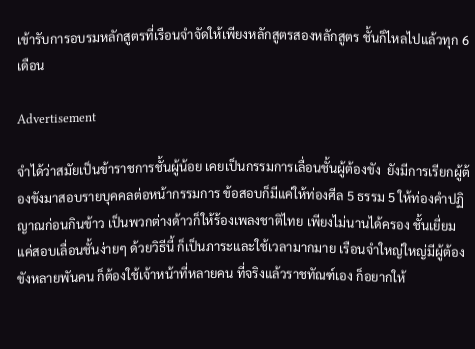เข้ารับการอบรมหลักสูตรที่เรือนจำจัดให้เพียงหลักสูตรสองหลักสูตร ชั้นก็ไหลไปแล้วทุก 6 เดือน

Advertisement

จำได้ว่าสมัยเป็นข้าราชการชั้นผู้น้อย เคยเป็นกรรมการเลื่อนชั้นผู้ต้องขัง  ยังมีการเรียกผู้ต้องขังมาสอบรายบุคคลต่อหน้ากรรมการ ข้อสอบก็มีแค่ให้ท่องศีล 5 ธรรม 5 ให้ท่องคำปฏิญาณก่อนกินข้าว เป็นพวกต่างด้าวก็ให้ร้องเพลงชาติไทย เพียงไม่นานได้ครอง ชั้นเยี่ยม แค่สอบเลื่อนชั้นง่ายๆ ด้วยวิธีนี้ ก็เป็นภาระและใช้เวลามากมาย เรือนจำใหญ่ใหญ่มีผู้ต้องขังหลายพันคน ก็ต้องใช้เจ้าหน้าที่หลายคน ที่จริงแล้วราชทัณฑ์เอง ก็อยากให้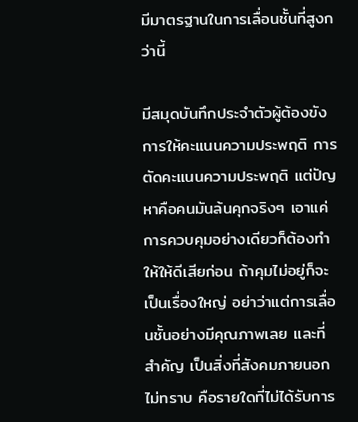มีมาตรฐานในการเลื่อนชั้นที่สูงกว่านี้

มีสมุดบันทึกประจำตัวผู้ต้องขัง การให้คะแนนความประพฤติ การตัดคะแนนความประพฤติ แต่ปัญหาคือคนมันล้นคุกจริงๆ เอาแค่การควบคุมอย่างเดียวก็ต้องทำให้ให้ดีเสียก่อน ถ้าคุมไม่อยู่ก็จะเป็นเรื่องใหญ่ อย่าว่าแต่การเลื่อนชั้นอย่างมีคุณภาพเลย และที่สำคัญ เป็นสิ่งที่สังคมภายนอกไม่ทราบ คือรายใดที่ไม่ได้รับการ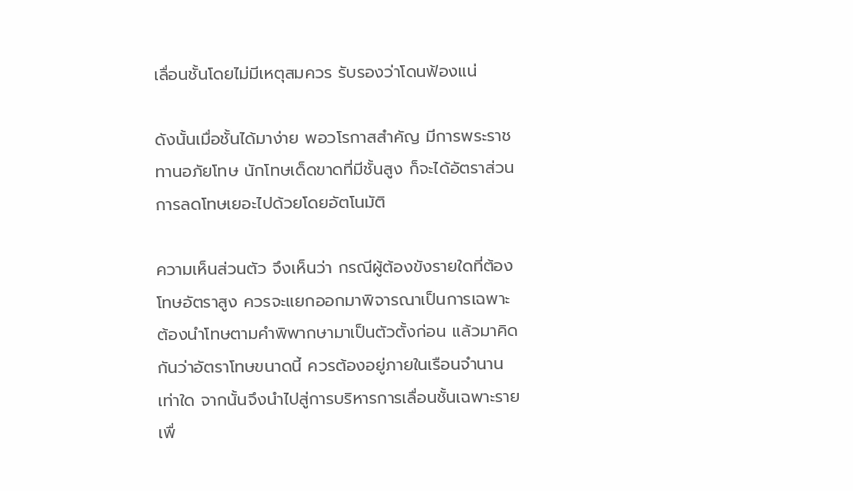เลื่อนชั้นโดยไม่มีเหตุสมควร รับรองว่าโดนฟ้องแน่

ดังนั้นเมื่อชั้นได้มาง่าย พอวโรกาสสำคัญ มีการพระราชทานอภัยโทษ นักโทษเด็ดขาดที่มีชั้นสูง ก็จะได้อัตราส่วนการลดโทษเยอะไปด้วยโดยอัตโนมัติ

ความเห็นส่วนตัว จึงเห็นว่า กรณีผู้ต้องขังรายใดที่ต้องโทษอัตราสูง ควรจะแยกออกมาพิจารณาเป็นการเฉพาะ ต้องนำโทษตามคำพิพากษามาเป็นตัวตั้งก่อน แล้วมาคิดกันว่าอัตราโทษขนาดนี้ ควรต้องอยู่ภายในเรือนจำนานเท่าใด จากนั้นจึงนำไปสู่การบริหารการเลื่อนชั้นเฉพาะราย เพื่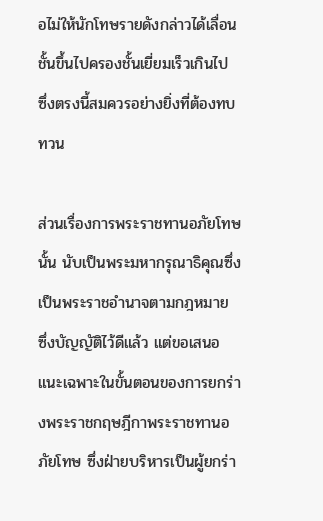อไม่ให้นักโทษรายดังกล่าวได้เลื่อนชั้นขึ้นไปครองชั้นเยี่ยมเร็วเกินไป ซึ่งตรงนี้สมควรอย่างยิ่งที่ต้องทบทวน

ส่วนเรื่องการพระราชทานอภัยโทษนั้น นับเป็นพระมหากรุณาธิคุณซึ่งเป็นพระราชอำนาจตามกฎหมาย ซึ่งบัญญัติไว้ดีแล้ว แต่ขอเสนอแนะเฉพาะในขั้นตอนของการยกร่างพระราชกฤษฎีกาพระราชทานอภัยโทษ ซึ่งฝ่ายบริหารเป็นผู้ยกร่า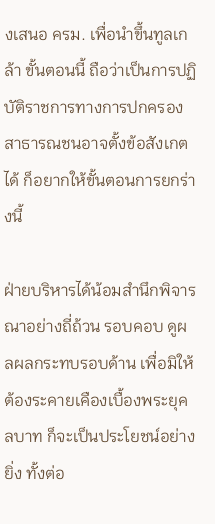งเสนอ ครม. เพื่อนำขึ้นทูลเกล้า ขั้นตอนนี้ ถือว่าเป็นการปฏิบัติราชการทางการปกครอง สาธารณชนอาจตั้งข้อสังเกตได้ ก็อยากให้ขั้นตอนการยกร่างนี้

ฝ่ายบริหารได้น้อมสำนึกพิจารณาอย่างถี่ถ้วน รอบคอบ ดูผลผลกระทบรอบด้าน เพื่อมิให้ต้องระคายเคืองเบื้องพระยุคลบาท ก็จะเป็นประโยชน์อย่างยิ่ง ทั้งต่อ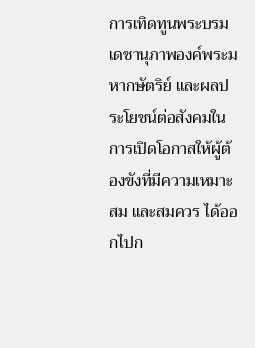การเทิดทูนพระบรมเดชานุภาพองค์พระมหากษัตริย์ และผลประโยชน์ต่อสังคมในการเปิดโอกาสให้ผู้ต้องขังที่มีความเหมาะสม และสมควร ได้ออกไปก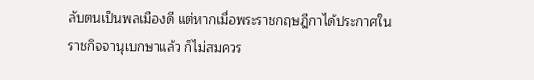ลับตนเป็นพลเมืองดี แต่หากเมื่อพระราชกฤษฎีกาได้ประกาศในราชกิจจานุเบกษาแล้ว ก็ไม่สมควร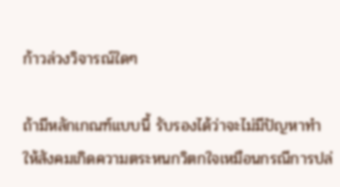ก้าวล่วงวิจารณ์ใดๆ

ถ้ามีหลักเกณฑ์แบบนี้ รับรองได้ว่าจะไม่มีปัญหาทำให้สังคมเกิดความตระหนกวิตกใจเหมือนกรณีการปล่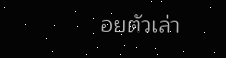อยตัวเล่า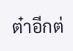ต๋าอีกต่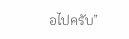อไปครับ”